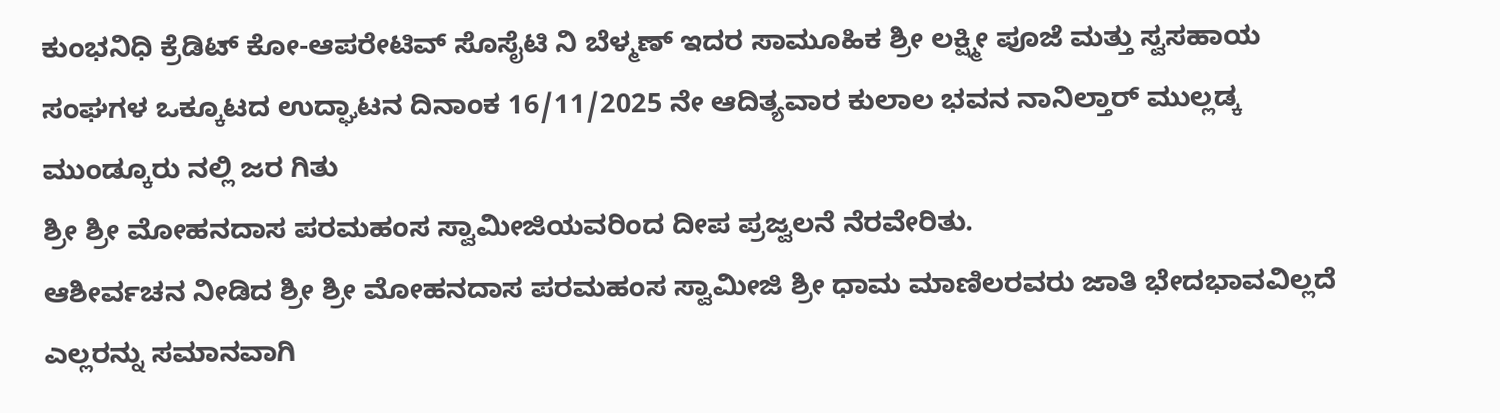ಕುಂಭನಿಧಿ ಕ್ರೆಡಿಟ್ ಕೋ-ಆಪರೇಟಿವ್ ಸೊಸೈಟಿ ನಿ ಬೆಳ್ಮಣ್ ಇದರ ಸಾಮೂಹಿಕ ಶ್ರೀ ಲಕ್ಷ್ಮೀ ಪೂಜೆ ಮತ್ತು ಸ್ವಸಹಾಯ ಸಂಘಗಳ ಒಕ್ಕೂಟದ ಉದ್ಘಾಟನ ದಿನಾಂಕ 16/11/2025 ನೇ ಆದಿತ್ಯವಾರ ಕುಲಾಲ ಭವನ ನಾನಿಲ್ತಾರ್ ಮುಲ್ಲಡ್ಕ ಮುಂಡ್ಕೂರು ನಲ್ಲಿ ಜರ ಗಿತು
ಶ್ರೀ ಶ್ರೀ ಮೋಹನದಾಸ ಪರಮಹಂಸ ಸ್ವಾಮೀಜಿಯವರಿಂದ ದೀಪ ಪ್ರಜ್ವಲನೆ ನೆರವೇರಿತು.
ಆಶೀರ್ವಚನ ನೀಡಿದ ಶ್ರೀ ಶ್ರೀ ಮೋಹನದಾಸ ಪರಮಹಂಸ ಸ್ವಾಮೀಜಿ ಶ್ರೀ ಧಾಮ ಮಾಣಿಲರವರು ಜಾತಿ ಭೇದಭಾವವಿಲ್ಲದೆ ಎಲ್ಲರನ್ನು ಸಮಾನವಾಗಿ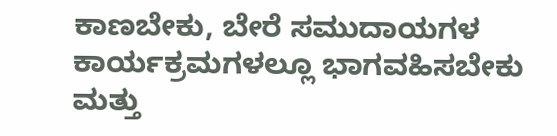ಕಾಣಬೇಕು, ಬೇರೆ ಸಮುದಾಯಗಳ ಕಾರ್ಯಕ್ರಮಗಳಲ್ಲೂ ಭಾಗವಹಿಸಬೇಕು ಮತ್ತು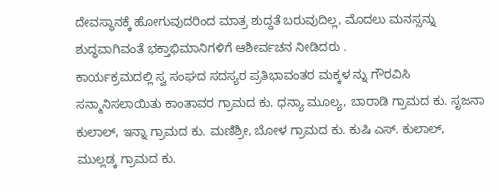ದೇವಸ್ಥಾನಕ್ಕೆ ಹೋಗುವುದರಿಂದ ಮಾತ್ರ ಶುದ್ದತೆ ಬರುವುದಿಲ್ಲ, ಮೊದಲು ಮನಸ್ಸನ್ನು ಶುದ್ಧವಾಗಿವಂತೆ ಭಕ್ತಾಭಿಮಾನಿಗಳಿಗೆ ಆಶೀರ್ವಚನ ನೀಡಿದರು .
ಕಾರ್ಯಕ್ರಮದಲ್ಲಿ ಸ್ವ ಸಂಘದ ಸದಸ್ಯರ ಪ್ರತಿಭಾವಂತರ ಮಕ್ಕಳ ನ್ನು ಗೌರವಿಸಿ ಸನ್ಮಾನಿಸಲಾಯಿತು ಕಾಂತಾವರ ಗ್ರಾಮದ ಕು. ಧನ್ಯಾ ಮೂಲ್ಯ, ಬಾರಾಡಿ ಗ್ರಾಮದ ಕು. ಸೃಜನಾ ಕುಲಾಲ್, ಇನ್ನಾ ಗ್ರಾಮದ ಕು. ಮಣಿಶ್ರೀ, ಬೋಳ ಗ್ರಾಮದ ಕು. ಕುಷಿ ಎಸ್. ಕುಲಾಲ್, ಮುಲ್ಲಡ್ಕ ಗ್ರಾಮದ ಕು.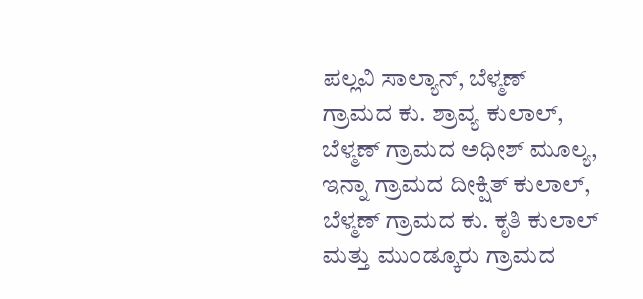ಪಲ್ಲವಿ ಸಾಲ್ಯಾನ್, ಬೆಳ್ಮಣ್ ಗ್ರಾಮದ ಕು. ಶ್ರಾವ್ಯ ಕುಲಾಲ್, ಬೆಳ್ಮಣ್ ಗ್ರಾಮದ ಅಧೀಶ್ ಮೂಲ್ಯ, ಇನ್ನಾ ಗ್ರಾಮದ ದೀಕ್ಷಿತ್ ಕುಲಾಲ್, ಬೆಳ್ಮಣ್ ಗ್ರಾಮದ ಕು. ಕೃತಿ ಕುಲಾಲ್ ಮತ್ತು ಮುಂಡ್ಕೂರು ಗ್ರಾಮದ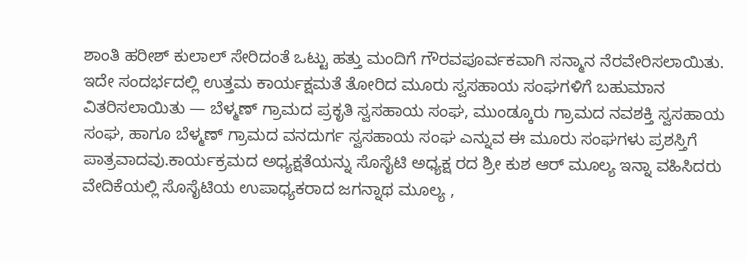ಶಾಂತಿ ಹರೀಶ್ ಕುಲಾಲ್ ಸೇರಿದಂತೆ ಒಟ್ಟು ಹತ್ತು ಮಂದಿಗೆ ಗೌರವಪೂರ್ವಕವಾಗಿ ಸನ್ಮಾನ ನೆರವೇರಿಸಲಾಯಿತು. ಇದೇ ಸಂದರ್ಭದಲ್ಲಿ ಉತ್ತಮ ಕಾರ್ಯಕ್ಷಮತೆ ತೋರಿದ ಮೂರು ಸ್ವಸಹಾಯ ಸಂಘಗಳಿಗೆ ಬಹುಮಾನ ವಿತರಿಸಲಾಯಿತು — ಬೆಳ್ಮಣ್ ಗ್ರಾಮದ ಪ್ರಕೃತಿ ಸ್ವಸಹಾಯ ಸಂಘ, ಮುಂಡ್ಕೂರು ಗ್ರಾಮದ ನವಶಕ್ತಿ ಸ್ವಸಹಾಯ ಸಂಘ, ಹಾಗೂ ಬೆಳ್ಮಣ್ ಗ್ರಾಮದ ವನದುರ್ಗ ಸ್ವಸಹಾಯ ಸಂಘ ಎನ್ನುವ ಈ ಮೂರು ಸಂಘಗಳು ಪ್ರಶಸ್ತಿಗೆ ಪಾತ್ರವಾದವು.ಕಾರ್ಯಕ್ರಮದ ಅಧ್ಯಕ್ಷತೆಯನ್ನು ಸೊಸೈಟಿ ಅಧ್ಯಕ್ಷ ರದ ಶ್ರೀ ಕುಶ ಆರ್ ಮೂಲ್ಯ ಇನ್ನಾ ವಹಿಸಿದರು
ವೇದಿಕೆಯಲ್ಲಿ ಸೊಸೈಟಿಯ ಉಪಾಧ್ಯಕರಾದ ಜಗನ್ನಾಥ ಮೂಲ್ಯ ,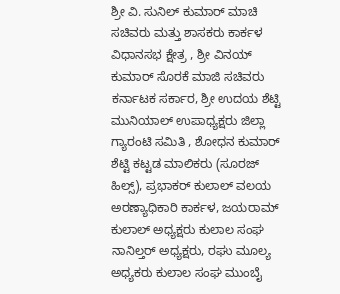ಶ್ರೀ ವಿ. ಸುನಿಲ್ ಕುಮಾರ್ ಮಾಚಿ ಸಚಿವರು ಮತ್ತು ಶಾಸಕರು ಕಾರ್ಕಳ ವಿಧಾನಸಭ ಕ್ಷೇತ್ರ , ಶ್ರೀ ವಿನಯ್ ಕುಮಾರ್ ಸೊರಕೆ ಮಾಜಿ ಸಚಿವರು ಕರ್ನಾಟಕ ಸರ್ಕಾರ, ಶ್ರೀ ಉದಯ ಶೆಟ್ಟಿ ಮುನಿಯಾಲ್ ಉಪಾಧ್ಯಕ್ಷರು ಜಿಲ್ಲಾ ಗ್ಯಾರಂಟಿ ಸಮಿತಿ , ಶೋಧನ ಕುಮಾರ್ ಶೆಟ್ಟಿ ಕಟ್ಟಡ ಮಾಲಿಕರು (ಸೂರಜ್ ಹಿಲ್ಸ್), ಪ್ರಭಾಕರ್ ಕುಲಾಲ್ ವಲಯ ಅರಣ್ಯಾಧಿಕಾರಿ ಕಾರ್ಕಳ, ಜಯರಾಮ್ ಕುಲಾಲ್ ಅಧ್ಯಕ್ಷರು ಕುಲಾಲ ಸಂಘ ನಾನಿಲ್ತರ್ ಅಧ್ಯಕ್ಷರು, ರಘು ಮೂಲ್ಯ ಅಧ್ಯಕರು ಕುಲಾಲ ಸಂಘ ಮುಂಬೈ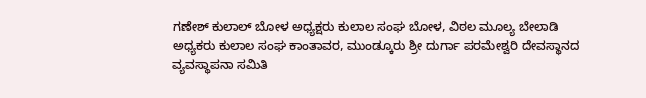ಗಣೇಶ್ ಕುಲಾಲ್ ಬೋಳ ಅಧ್ಯಕ್ಷರು ಕುಲಾಲ ಸಂಘ ಬೋಳ, ವಿಠಲ ಮೂಲ್ಯ ಬೇಲಾಡಿ ಅಧ್ಯಕರು ಕುಲಾಲ ಸಂಘ ಕಾಂತಾವರ, ಮುಂಡ್ಕೂರು ಶ್ರೀ ದುರ್ಗಾ ಪರಮೇಶ್ವರಿ ದೇವಸ್ಥಾನದ ವ್ಯವಸ್ಥಾಪನಾ ಸಮಿತಿ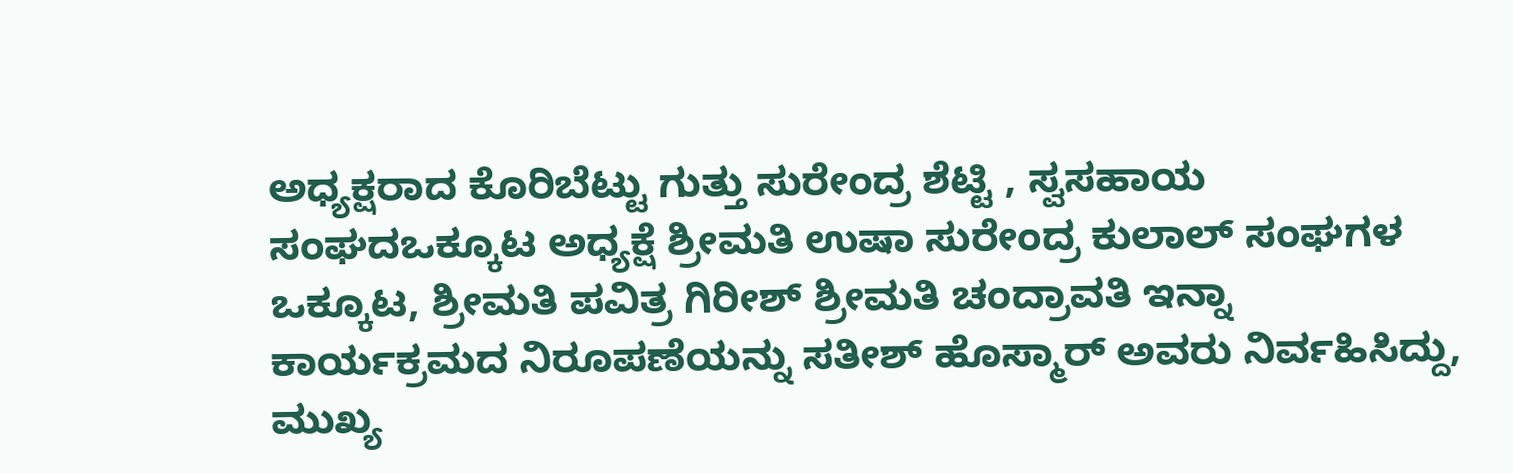ಅಧ್ಯಕ್ಷರಾದ ಕೊರಿಬೆಟ್ಟು ಗುತ್ತು ಸುರೇಂದ್ರ ಶೆಟ್ಟಿ , ಸ್ವಸಹಾಯ ಸಂಘದಒಕ್ಕೂಟ ಅಧ್ಯಕ್ಷೆ ಶ್ರೀಮತಿ ಉಷಾ ಸುರೇಂದ್ರ ಕುಲಾಲ್ ಸಂಘಗಳ ಒಕ್ಕೂಟ, ಶ್ರೀಮತಿ ಪವಿತ್ರ ಗಿರೀಶ್ ಶ್ರೀಮತಿ ಚಂದ್ರಾವತಿ ಇನ್ನಾ
ಕಾರ್ಯಕ್ರಮದ ನಿರೂಪಣೆಯನ್ನು ಸತೀಶ್ ಹೊಸ್ಮಾರ್ ಅವರು ನಿರ್ವಹಿಸಿದ್ದು, ಮುಖ್ಯ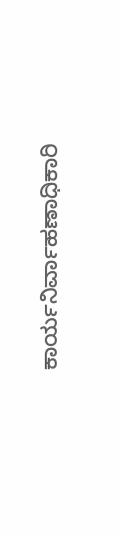ಕಾರ್ಯನಿರ್ವಾಹಣಾಧಿಕಾರಿ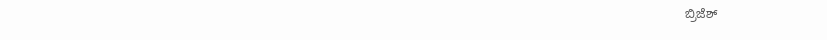ಬ್ರಿಜೆಶ್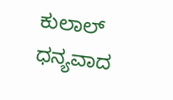ಕುಲಾಲ್ ಧನ್ಯವಾದ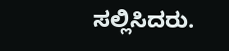ಸಲ್ಲಿಸಿದರು.